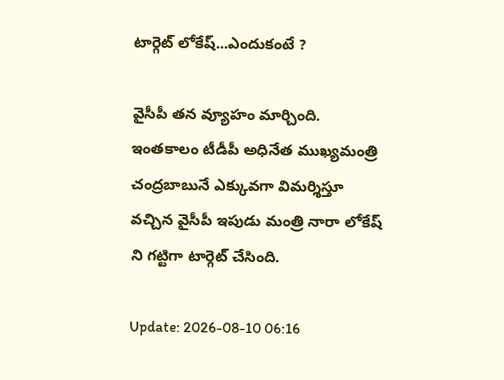టార్గెట్ లోకేష్...ఎందుకంటే ?

వైసీపీ తన వ్యూహం మార్చింది. ఇంతకాలం టీడీపీ అధినేత ముఖ్యమంత్రి చంద్రబాబునే ఎక్కువగా విమర్శిస్తూ వచ్చిన వైసీపీ ఇపుడు మంత్రి నారా లోకేష్ ని గట్టిగా టార్గెట్ చేసింది.

Update: 2026-08-10 06:16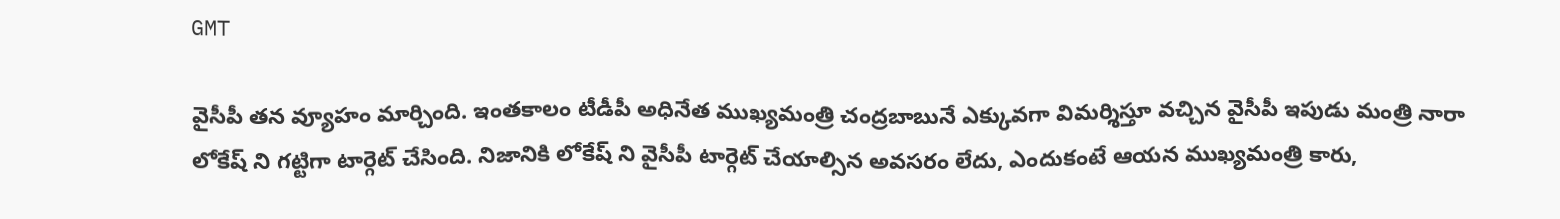GMT

వైసీపీ తన వ్యూహం మార్చింది. ఇంతకాలం టీడీపీ అధినేత ముఖ్యమంత్రి చంద్రబాబునే ఎక్కువగా విమర్శిస్తూ వచ్చిన వైసీపీ ఇపుడు మంత్రి నారా లోకేష్ ని గట్టిగా టార్గెట్ చేసింది. నిజానికి లోకేష్ ని వైసీపీ టార్గెట్ చేయాల్సిన అవసరం లేదు, ఎందుకంటే ఆయన ముఖ్యమంత్రి కారు,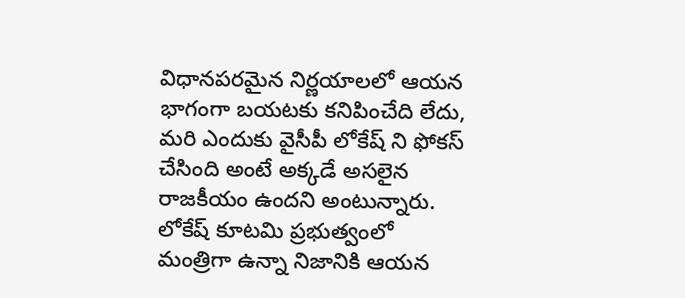విధానపరమైన నిర్ణయాలలో ఆయన భాగంగా బయటకు కనిపించేది లేదు, మరి ఎందుకు వైసీపీ లోకేష్ ని ఫోకస్ చేసింది అంటే అక్కడే అసలైన రాజకీయం ఉందని అంటున్నారు. లోకేష్ కూటమి ప్రభుత్వంలో మంత్రిగా ఉన్నా నిజానికి ఆయన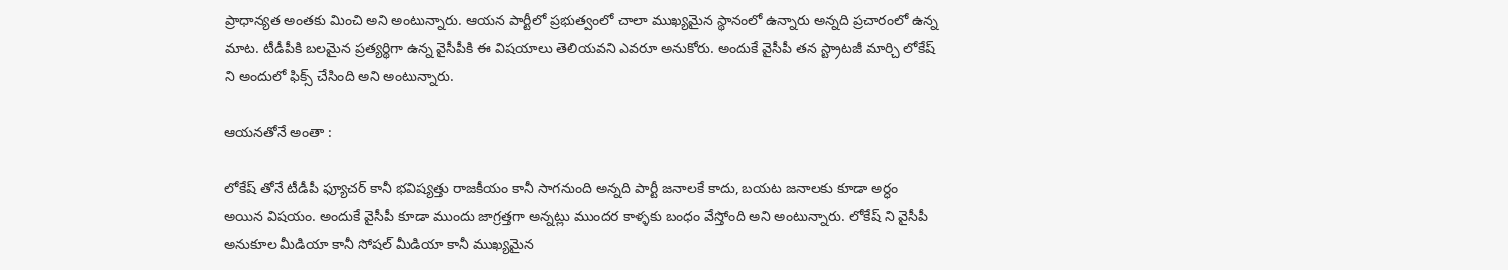ప్రాధాన్యత అంతకు మించి అని అంటున్నారు. ఆయన పార్టీలో ప్రభుత్వంలో చాలా ముఖ్యమైన స్థానంలో ఉన్నారు అన్నది ప్రచారంలో ఉన్న మాట. టీడీపీకి బలమైన ప్రత్యర్థిగా ఉన్న వైసీపీకి ఈ విషయాలు తెలియవని ఎవరూ అనుకోరు. అందుకే వైసీపీ తన స్ట్రాటజీ మార్చి లోకేష్ ని అందులో ఫిక్స్ చేసింది అని అంటున్నారు.

ఆయనతోనే అంతా :

లోకేష్ తోనే టీడీపీ ఫ్యూచర్ కానీ భవిష్యత్తు రాజకీయం కానీ సాగనుంది అన్నది పార్టీ జనాలకే కాదు, బయట జనాలకు కూడా అర్ధం అయిన విషయం. అందుకే వైసీపీ కూడా ముందు జాగ్రత్తగా అన్నట్లు ముందర కాళ్ళకు బంధం వేస్తోంది అని అంటున్నారు. లోకేష్ ని వైసీపీ అనుకూల మీడియా కానీ సోషల్ మీడియా కానీ ముఖ్యమైన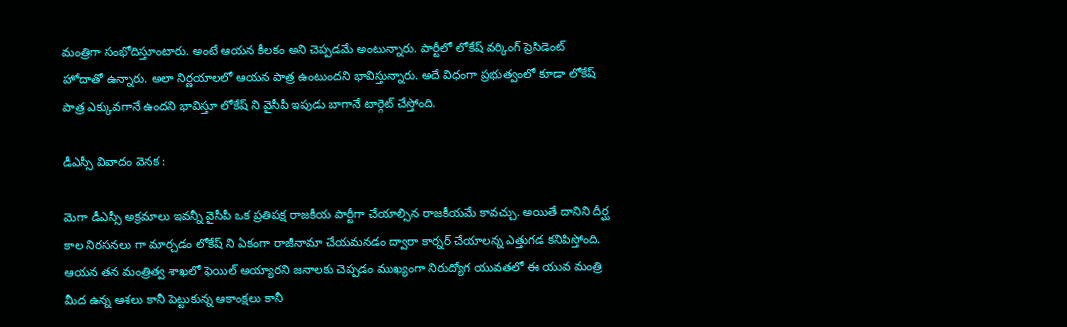మంత్రిగా సంభోదిస్తూంటారు. అంటే ఆయన కీలకం అని చెప్పడమే అంటున్నారు. పార్టీలో లోకేష్ వర్కింగ్ ప్రెసిడెంట్ హోదాతో ఉన్నారు. అలా నిర్ణయాలలో ఆయన పాత్ర ఉంటుందని భావిస్తున్నారు. అదే విధంగా ప్రభుత్వంలో కూడా లోకేష్ పాత్ర ఎక్కువగానే ఉందని భావిస్తూ లోకేష్ ని వైసీపీ ఇపుడు బాగానే టార్గెట్ చేస్తోంది.

డీఎస్సీ వివాదం వెనక :

మెగా డీఎస్సీ అక్రమాలు ఇవన్నీ వైసీపీ ఒక ప్రతిపక్ష రాజకీయ పార్టీగా చేయాల్సిన రాజకీయమే కావచ్చు. అయితే దానిని దీర్ఘ కాల నిరసనలు గా మార్చడం లోకేష్ ని ఏకంగా రాజీనామా చేయమనడం ద్వారా కార్నర్ చేయాలన్న ఎత్తుగడ కనిపిస్తోంది. ఆయన తన మంత్రిత్వ శాఖలో ఫెయిల్ అయ్యారని జనాలకు చెప్పడం ముఖ్యంగా నిరుద్యోగ యువతలో ఈ యువ మంత్రి మీద ఉన్న ఆశలు కానీ పెట్టుకున్న ఆకాంక్షలు కానీ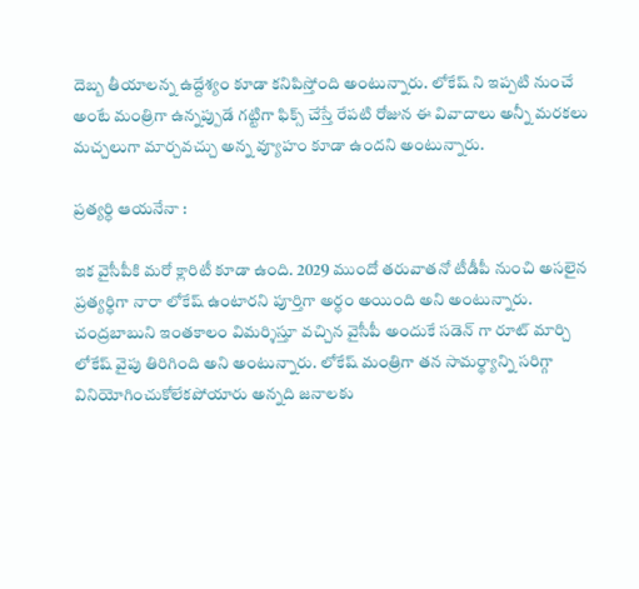దెబ్బ తీయాలన్న ఉద్దేశ్యం కూడా కనిపిస్తోంది అంటున్నారు. లోకేష్ ని ఇప్పటి నుంచే అంటే మంత్రిగా ఉన్నప్పుడే గట్టిగా ఫిక్స్ చేస్తే రేపటి రోజున ఈ వివాదాలు అన్నీ మరకలు మచ్చలుగా మార్చవచ్చు అన్న వ్యూహం కూడా ఉందని అంటున్నారు.

ప్రత్యర్ధి ఆయనేనా :

ఇక వైసీపీకి మరో క్లారిటీ కూడా ఉంది. 2029 ముందో తరువాతనో టీడీపీ నుంచి అసలైన ప్రత్యర్ధిగా నారా లోకేష్ ఉంటారని పూర్తిగా అర్ధం అయింది అని అంటున్నారు. చంద్రబాబుని ఇంతకాలం విమర్శిస్తూ వచ్చిన వైసీపీ అందుకే సడెన్ గా రూట్ మార్చి లోకేష్ వైపు తిరిగింది అని అంటున్నారు. లోకేష్ మంత్రిగా తన సామర్థ్యాన్ని సరిగ్గా వినియోగించుకోలేకపోయారు అన్నది జనాలకు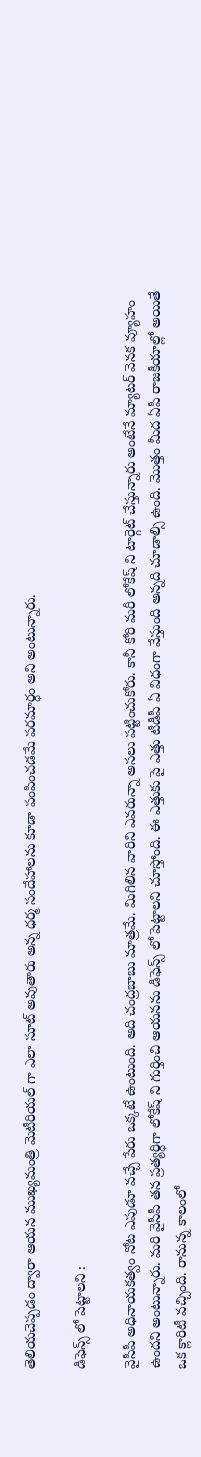తెలియచెప్పడం ద్వారా ఆయన ముఖ్యమంత్రి మెటీరియల్ గా ఎలా సూట్ అవుతారు అన్న ధర్మ సందేహాలను కూడా పంపించడమే పరమార్ధం అని అంటున్నారు.

డిఫెన్స్ లో పెట్టాలని :

వైసీపీ అధినాయకత్వం నోట ఎపుడూ వచ్చే పేరు ఒక్కటే ఉంటుంది. అది చంద్రబాబు మాత్రమే. మిగిలిన వారిని ఎవరున్నా అసలు పట్టించుకోరు. కానీ కోరి మరీ లోకేష్ ని టార్గెట్ చేస్తున్నారు అంటేనే మ్యాటర్ వెనక వ్యూహం ఉందని అంటున్నారు. మరి వైసీపీ తన ప్రత్యర్ధిగా లోకేష్ ని గుర్తించి ఆయనను డిఫెన్స్ లో పెట్టాలని చూస్తోంది. ఈ ఎత్తుకు పై ఎత్తు టీడీపీ ఏ విధంగా వేస్తుంది అన్నది చూడాల్సి ఉంది. మొత్తం మీద ఏపీ రాజకీయాల్లో అయితే ఒక క్లారిటీ వచ్చింది. రానున్న కాలంలో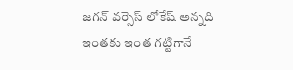జగన్ వర్సెస్ లోకేష్ అన్నది ఇంతకు ఇంత గట్టిగానే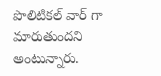పొలిటికల్ వార్ గా మారుతుందని అంటున్నారు.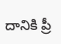దానికి ప్రీ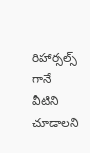రిహార్సల్స్ గానే వీటిని చూడాలని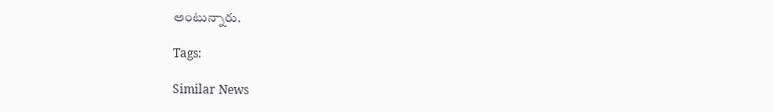అంటున్నారు.

Tags:

Similar News